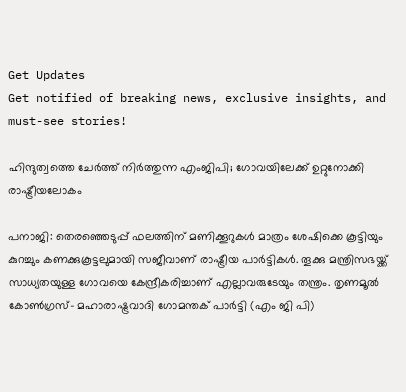Get Updates
Get notified of breaking news, exclusive insights, and must-see stories!

ഹിന്ദുത്വത്തെ ചേര്‍ത്ത് നിര്‍ത്തുന്ന എംജിപി; ഗോവയിലേക്ക് ഉറ്റുനോക്കി രാഷ്ട്രീയലോകം

പനാജി: തെരഞ്ഞെടുപ്പ് ഫലത്തിന് മണിക്കൂറുകള്‍ മാത്രം ശേഷിക്കെ കൂട്ടിയും കുറച്ചും കണക്കുകൂട്ടലുമായി സജീവാണ് രാഷ്ട്രീയ പാര്‍ട്ടികള്‍. തൂക്കു മന്ത്രിസഭയ്ക്ക് സാധ്യതയുള്ള ഗോവയെ കേന്ദ്രീകരിച്ചാണ് എല്ലാവരുടേയും തന്ത്രം. തൃണമൂല്‍ കോണ്‍ഗ്രസ്- മഹാരാഷ്ട്രവാദി ഗോമന്തക് പാര്‍ട്ടി (എം ജി പി)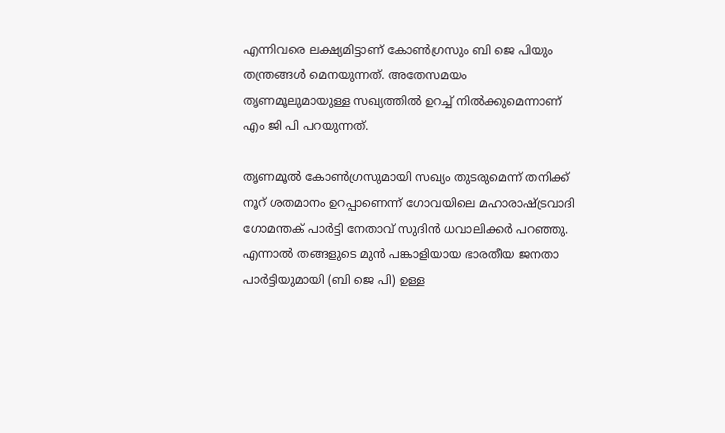എന്നിവരെ ലക്ഷ്യമിട്ടാണ് കോണ്‍ഗ്രസും ബി ജെ പിയും തന്ത്രങ്ങള്‍ മെനയുന്നത്. അതേസമയം തൃണമൂലുമായുള്ള സഖ്യത്തില്‍ ഉറച്ച് നില്‍ക്കുമെന്നാണ് എം ജി പി പറയുന്നത്.

തൃണമൂല്‍ കോണ്‍ഗ്രസുമായി സഖ്യം തുടരുമെന്ന് തനിക്ക് നൂറ് ശതമാനം ഉറപ്പാണെന്ന് ഗോവയിലെ മഹാരാഷ്ട്രവാദി ഗോമന്തക് പാര്‍ട്ടി നേതാവ് സുദിന്‍ ധവാലിക്കര്‍ പറഞ്ഞു. എന്നാല്‍ തങ്ങളുടെ മുന്‍ പങ്കാളിയായ ഭാരതീയ ജനതാ പാര്‍ട്ടിയുമായി (ബി ജെ പി) ഉള്ള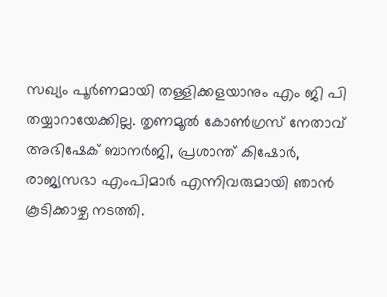സഖ്യം പൂര്‍ണമായി തള്ളിക്കളയാനും എം ജി പി തയ്യാറായേക്കില്ല. തൃണമൂല്‍ കോണ്‍ഗ്രസ് നേതാവ് അഭിഷേക് ബാനര്‍ജി, പ്രശാന്ത് കിഷോര്‍, രാജ്യസഭാ എംപിമാര്‍ എന്നിവരുമായി ഞാന്‍ കൂടിക്കാഴ്ച നടത്തി.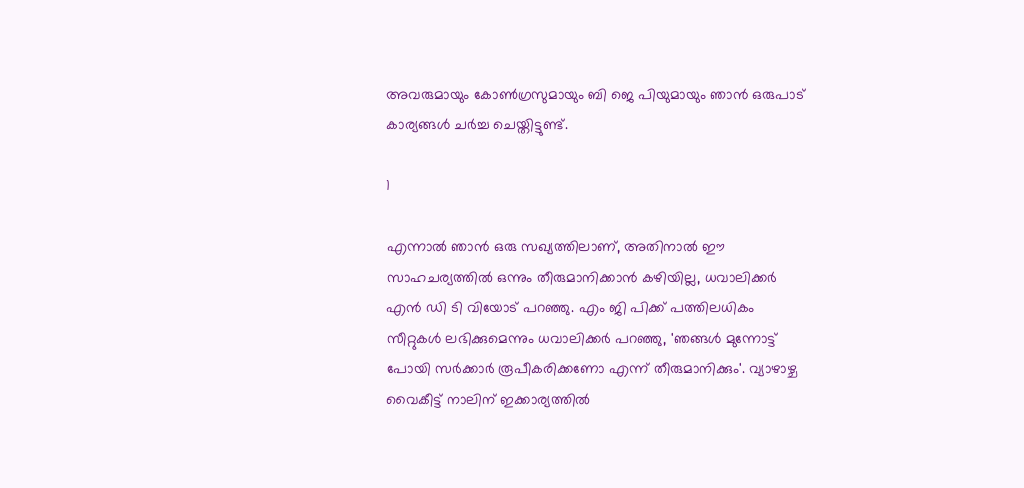അവരുമായും കോണ്‍ഗ്രസുമായും ബി ജെ പിയുമായും ഞാന്‍ ഒരുപാട് കാര്യങ്ങള്‍ ചര്‍ച്ച ചെയ്തിട്ടുണ്ട്.

1

എന്നാല്‍ ഞാന്‍ ഒരു സഖ്യത്തിലാണ്, അതിനാല്‍ ഈ സാഹചര്യത്തില്‍ ഒന്നും തീരുമാനിക്കാന്‍ കഴിയില്ല, ധവാലിക്കര്‍ എന്‍ ഡി ടി വിയോട് പറഞ്ഞു. എം ജി പിക്ക് പത്തിലധികം സീറ്റുകള്‍ ലഭിക്കുമെന്നും ധവാലിക്കര്‍ പറഞ്ഞു, 'ഞങ്ങള്‍ മുന്നോട്ട് പോയി സര്‍ക്കാര്‍ രൂപീകരിക്കണോ എന്ന് തീരുമാനിക്കും'. വ്യാഴാഴ്ച വൈകീട്ട് നാലിന് ഇക്കാര്യത്തില്‍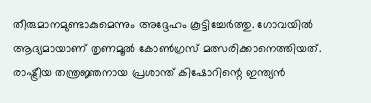തീരുമാനമുണ്ടാകുമെന്നും അദ്ദേഹം കൂട്ടിച്ചേര്‍ത്തു. ഗോവയില്‍ ആദ്യമായാണ് തൃണമൂല്‍ കോണ്‍ഗ്രസ് മത്സരിക്കാനെത്തിയത്. രാഷ്ട്രീയ തന്ത്രജ്ഞനായ പ്രശാന്ത് കിഷോറിന്റെ ഇന്ത്യന്‍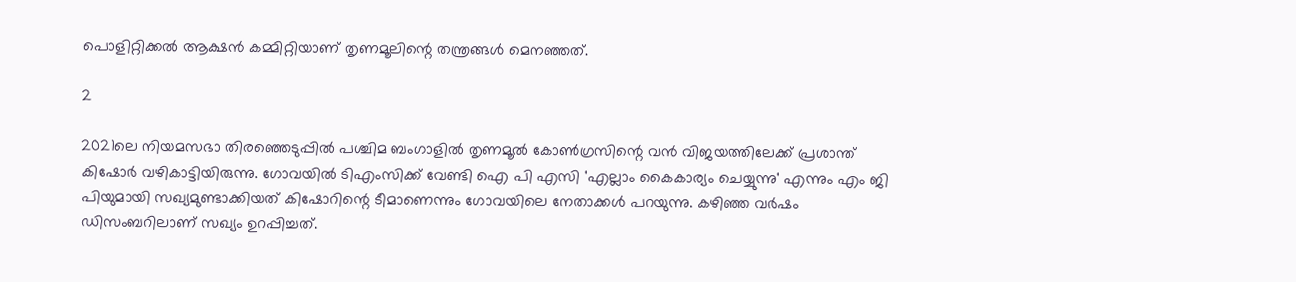പൊളിറ്റിക്കല്‍ ആക്ഷന്‍ കമ്മിറ്റിയാണ് തൃണമൂലിന്റെ തന്ത്രങ്ങള്‍ മെനഞ്ഞത്.

2

2021ലെ നിയമസഭാ തിരഞ്ഞെടുപ്പില്‍ പശ്ചിമ ബംഗാളില്‍ തൃണമൂല്‍ കോണ്‍ഗ്രസിന്റെ വന്‍ വിജയത്തിലേക്ക് പ്രശാന്ത് കിഷോര്‍ വഴികാട്ടിയിരുന്നു. ഗോവയില്‍ ടിഎംസിക്ക് വേണ്ടി ഐ പി എസി 'എല്ലാം കൈകാര്യം ചെയ്യുന്നു' എന്നും എം ജി പിയുമായി സഖ്യമുണ്ടാക്കിയത് കിഷോറിന്റെ ടീമാണെന്നും ഗോവയിലെ നേതാക്കള്‍ പറയുന്നു. കഴിഞ്ഞ വര്‍ഷം ഡിസംബറിലാണ് സഖ്യം ഉറപ്പിച്ചത്.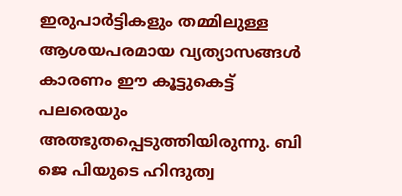ഇരുപാര്‍ട്ടികളും തമ്മിലുള്ള ആശയപരമായ വ്യത്യാസങ്ങള്‍ കാരണം ഈ കൂട്ടുകെട്ട് പലരെയും അത്ഭുതപ്പെടുത്തിയിരുന്നു. ബി ജെ പിയുടെ ഹിന്ദുത്വ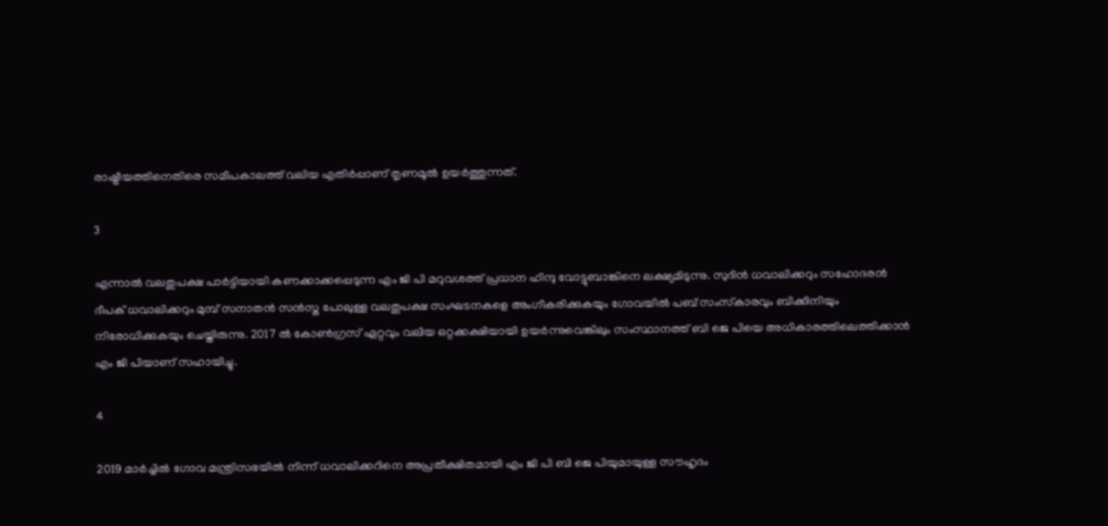രാഷ്ട്രീയത്തിനെതിരെ സമീപകാലത്ത് വലിയ എതിര്‍പ്പാണ് തൃണമൂല്‍ ഉയര്‍ത്തുന്നത്.

3

എന്നാല്‍ വലതുപക്ഷ പാര്‍ട്ടിയായി കണക്കാക്കപ്പെടുന്ന എം ജി പി മറുവശത്ത് പ്രധാന ഹിന്ദു വോട്ടുബാങ്കിനെ ലക്ഷ്യമിടുന്നു. സുദിന്‍ ധവാലിക്കറും സഹോദരന്‍ ദീപക് ധവാലിക്കറും മുമ്പ് സനാതന്‍ സന്‍സ്ത പോലുള്ള വലതുപക്ഷ സംഘടനകളെ അംഗീകരിക്കുകയും ഗോവയില്‍ പബ് സംസ്‌കാരവും ബിക്കിനിയും നിരോധിക്കുകയും ചെയ്തിരുന്നു. 2017 ല്‍ കോണ്‍ഗ്രസ് ഏറ്റവും വലിയ ഒറ്റക്കക്ഷിയായി ഉയര്‍ന്നുവെങ്കിലും സംസ്ഥാനത്ത് ബി ജെ പിയെ അധികാരത്തിലെത്തിക്കാന്‍ എം ജി പിയാണ് സഹായിച്ചു.

4

2019 മാര്‍ച്ചില്‍ ഗോവ മന്ത്രിസഭയില്‍ നിന്ന് ധവാലിക്കറിനെ അപ്രതീക്ഷിതമായി എം ജി പി ബി ജെ പിയുമായുള്ള സൗഹൃദം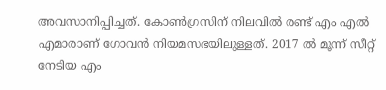അവസാനിപ്പിച്ചത്. കോണ്‍ഗ്രസിന് നിലവില്‍ രണ്ട് എം എല്‍ എമാരാണ് ഗോവന്‍ നിയമസഭയിലുള്ളത്. 2017 ല്‍ മൂന്ന് സീറ്റ് നേടിയ എം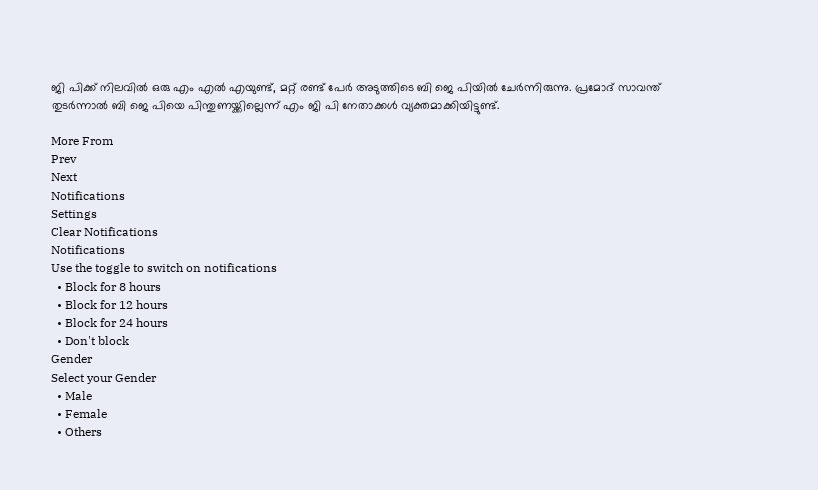ജി പിക്ക് നിലവില്‍ ഒരു എം എല്‍ എയുണ്ട്, മറ്റ് രണ്ട് പേര്‍ അടുത്തിടെ ബി ജെ പിയില്‍ ചേര്‍ന്നിരുന്നു. പ്രമോദ് സാവന്ത് തുടര്‍ന്നാല്‍ ബി ജെ പിയെ പിന്തുണയ്ക്കില്ലെന്ന് എം ജി പി നേതാക്കള്‍ വ്യക്തമാക്കിയിട്ടുണ്ട്.

More From
Prev
Next
Notifications
Settings
Clear Notifications
Notifications
Use the toggle to switch on notifications
  • Block for 8 hours
  • Block for 12 hours
  • Block for 24 hours
  • Don't block
Gender
Select your Gender
  • Male
  • Female
  • Others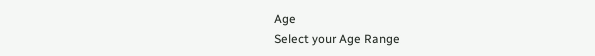Age
Select your Age Range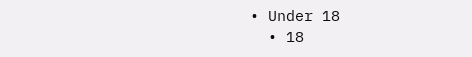• Under 18
  • 18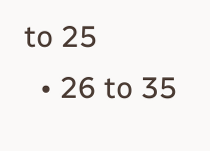to 25
  • 26 to 35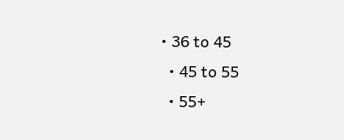• 36 to 45
  • 45 to 55
  • 55+